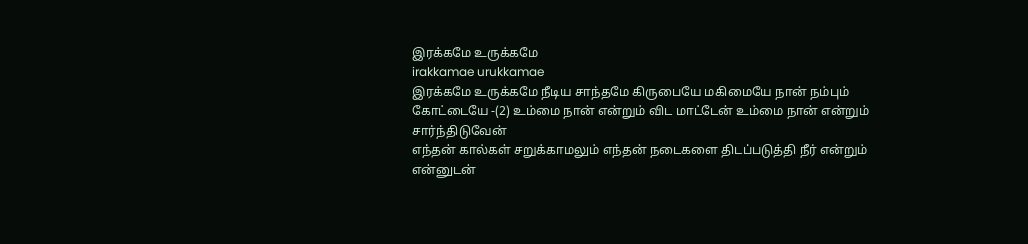இரக்கமே உருக்கமே
irakkamae urukkamae
இரக்கமே உருக்கமே நீடிய சாந்தமே கிருபையே மகிமையே நான் நம்பும் கோட்டையே -(2) உம்மை நான் என்றும் விட மாட்டேன் உம்மை நான் என்றும் சார்ந்திடுவேன்
எந்தன் கால்கள் சறுக்காமலும் எந்தன் நடைகளை திடப்படுத்தி நீர் என்றும் என்னுடன்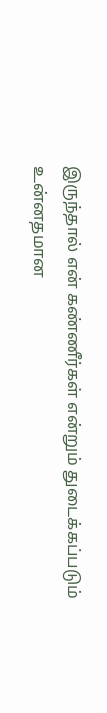இருந்தால் என் கண்ணீர்கள் என்றும் துடைக்கப்படும்
உன்னதமான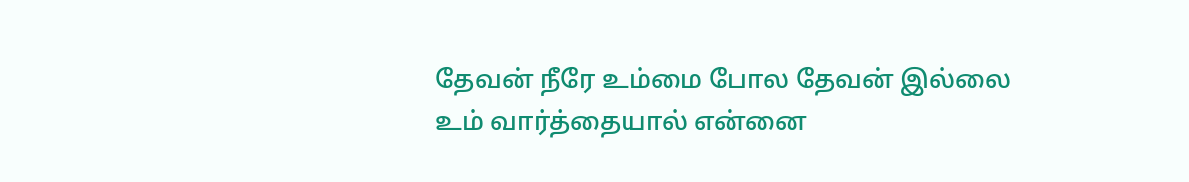தேவன் நீரே உம்மை போல தேவன் இல்லை உம் வார்த்தையால் என்னை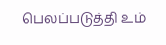பெலப்படுத்தி உம்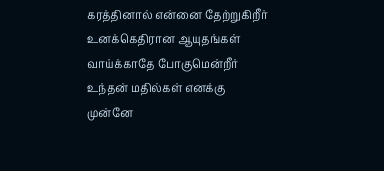கரத்தினால் என்னை தேற்றுகிறீர்
உனக்கெதிரான ஆயுதங்கள் வாய்க்காதே போகுமென்றீர் உந்தன் மதில்கள் எனக்கு முன்னே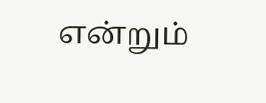என்றும்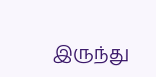இருந்து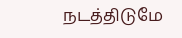நடத்திடுமே